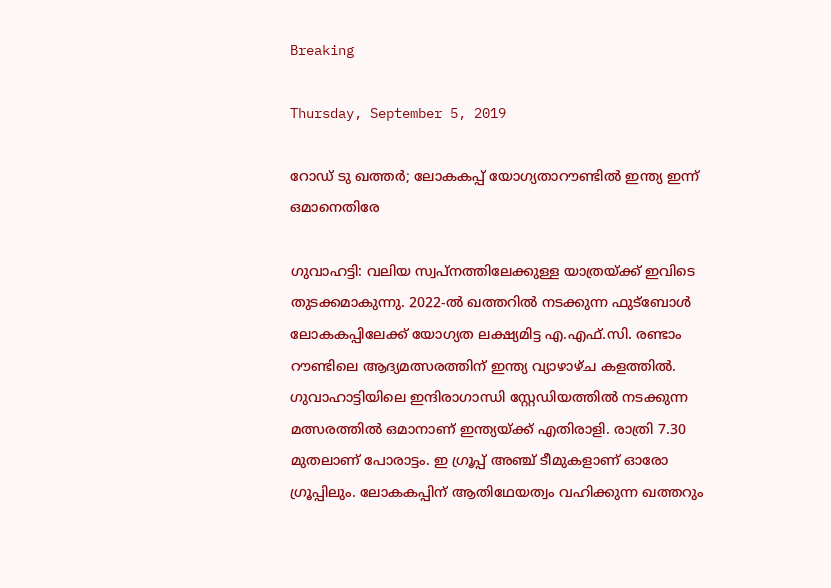Breaking

Thursday, September 5, 2019

റോഡ് ടു ഖത്തര്‍; ലോകകപ്പ് യോഗ്യതാറൗണ്ടില്‍ ഇന്ത്യ ഇന്ന് ഒമാനെതിരേ

ഗുവാഹട്ടി: വലിയ സ്വപ്നത്തിലേക്കുള്ള യാത്രയ്ക്ക് ഇവിടെ തുടക്കമാകുന്നു. 2022-ൽ ഖത്തറിൽ നടക്കുന്ന ഫുട്ബോൾ ലോകകപ്പിലേക്ക് യോഗ്യത ലക്ഷ്യമിട്ട എ.എഫ്.സി. രണ്ടാം റൗണ്ടിലെ ആദ്യമത്സരത്തിന് ഇന്ത്യ വ്യാഴാഴ്ച കളത്തിൽ. ഗുവാഹാട്ടിയിലെ ഇന്ദിരാഗാന്ധി സ്റ്റേഡിയത്തിൽ നടക്കുന്ന മത്സരത്തിൽ ഒമാനാണ് ഇന്ത്യയ്ക്ക് എതിരാളി. രാത്രി 7.30 മുതലാണ് പോരാട്ടം. ഇ ഗ്രൂപ്പ് അഞ്ച് ടീമുകളാണ് ഓരോ ഗ്രൂപ്പിലും. ലോകകപ്പിന് ആതിഥേയത്വം വഹിക്കുന്ന ഖത്തറും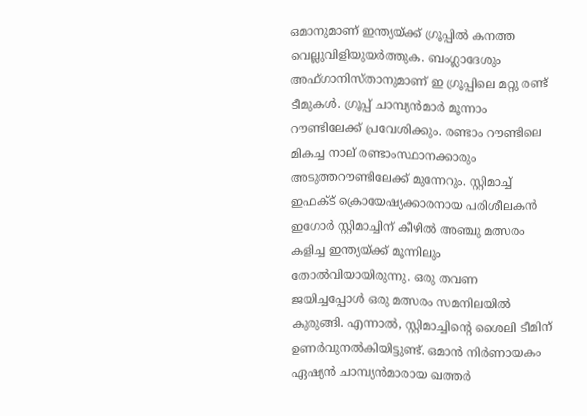ഒമാനുമാണ് ഇന്ത്യയ്ക്ക് ഗ്രൂപ്പിൽ കനത്ത വെല്ലുവിളിയുയർത്തുക. ബംഗ്ലാദേശും അഫ്ഗാനിസ്താനുമാണ് ഇ ഗ്രൂപ്പിലെ മറ്റു രണ്ട് ടീമുകൾ. ഗ്രൂപ്പ് ചാമ്പ്യൻമാർ മൂന്നാം റൗണ്ടിലേക്ക് പ്രവേശിക്കും. രണ്ടാം റൗണ്ടിലെ മികച്ച നാല് രണ്ടാംസ്ഥാനക്കാരും അടുത്തറൗണ്ടിലേക്ക് മുന്നേറും. സ്റ്റിമാച്ച് ഇഫക്ട് ക്രൊയേഷ്യക്കാരനായ പരിശീലകൻ ഇഗോർ സ്റ്റിമാച്ചിന് കീഴിൽ അഞ്ചു മത്സരം കളിച്ച ഇന്ത്യയ്ക്ക് മൂന്നിലും തോൽവിയായിരുന്നു. ഒരു തവണ ജയിച്ചപ്പോൾ ഒരു മത്സരം സമനിലയിൽ കുരുങ്ങി. എന്നാൽ, സ്റ്റിമാച്ചിന്റെ ശൈലി ടീമിന് ഉണർവുനൽകിയിട്ടുണ്ട്. ഒമാൻ നിർണായകം ഏഷ്യൻ ചാമ്പ്യൻമാരായ ഖത്തർ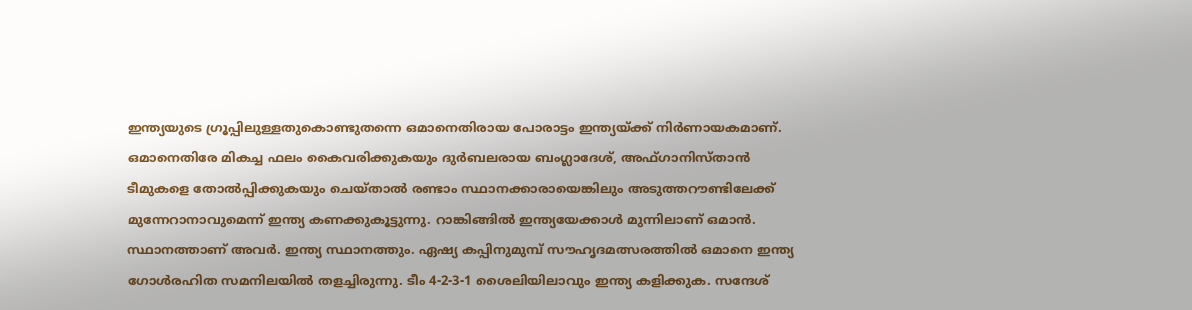ഇന്ത്യയുടെ ഗ്രൂപ്പിലുള്ളതുകൊണ്ടുതന്നെ ഒമാനെതിരായ പോരാട്ടം ഇന്ത്യയ്ക്ക് നിർണായകമാണ്. ഒമാനെതിരേ മികച്ച ഫലം കൈവരിക്കുകയും ദുർബലരായ ബംഗ്ലാദേശ്, അഫ്ഗാനിസ്താൻ ടീമുകളെ തോൽപ്പിക്കുകയും ചെയ്താൽ രണ്ടാം സ്ഥാനക്കാരായെങ്കിലും അടുത്തറൗണ്ടിലേക്ക് മുന്നേറാനാവുമെന്ന് ഇന്ത്യ കണക്കുകൂട്ടുന്നു. റാങ്കിങ്ങിൽ ഇന്ത്യയേക്കാൾ മുന്നിലാണ് ഒമാൻ. സ്ഥാനത്താണ് അവർ. ഇന്ത്യ സ്ഥാനത്തും. ഏഷ്യ കപ്പിനുമുമ്പ് സൗഹൃദമത്സരത്തിൽ ഒമാനെ ഇന്ത്യ ഗോൾരഹിത സമനിലയിൽ തളച്ചിരുന്നു. ടീം 4-2-3-1 ശൈലിയിലാവും ഇന്ത്യ കളിക്കുക. സന്ദേശ്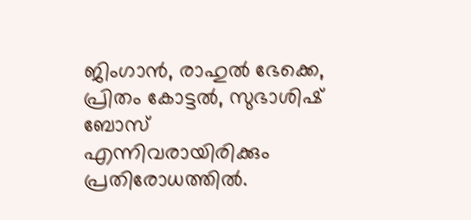ജിംഗാൻ, രാഹുൽ ഭേക്കെ, പ്രിതം കോട്ടൽ, സുഭാശിഷ് ബോസ് എന്നിവരായിരിക്കും പ്രതിരോധത്തിൽ.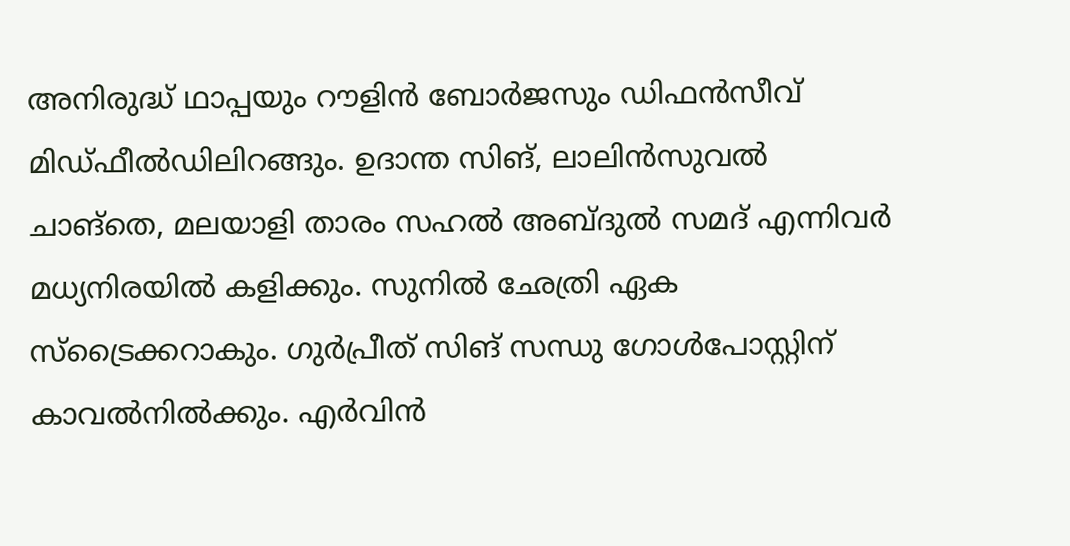അനിരുദ്ധ് ഥാപ്പയും റൗളിൻ ബോർജസും ഡിഫൻസീവ് മിഡ്ഫീൽഡിലിറങ്ങും. ഉദാന്ത സിങ്, ലാലിൻസുവൽ ചാങ്തെ, മലയാളി താരം സഹൽ അബ്ദുൽ സമദ് എന്നിവർ മധ്യനിരയിൽ കളിക്കും. സുനിൽ ഛേത്രി ഏക സ്ട്രൈക്കറാകും. ഗുർപ്രീത് സിങ് സന്ധു ഗോൾപോസ്റ്റിന് കാവൽനിൽക്കും. എർവിൻ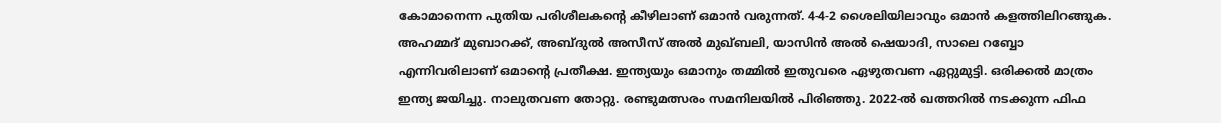കോമാനെന്ന പുതിയ പരിശീലകന്റെ കീഴിലാണ് ഒമാൻ വരുന്നത്. 4-4-2 ശൈലിയിലാവും ഒമാൻ കളത്തിലിറങ്ങുക. അഹമ്മദ് മുബാറക്ക്, അബ്ദുൽ അസീസ് അൽ മുഖ്ബലി, യാസിൻ അൽ ഷെയാദി, സാലെ റബ്ബോ എന്നിവരിലാണ് ഒമാന്റെ പ്രതീക്ഷ. ഇന്ത്യയും ഒമാനും തമ്മിൽ ഇതുവരെ ഏഴുതവണ ഏറ്റുമുട്ടി. ഒരിക്കൽ മാത്രം ഇന്ത്യ ജയിച്ചു. നാലുതവണ തോറ്റു. രണ്ടുമത്സരം സമനിലയിൽ പിരിഞ്ഞു. 2022-ൽ ഖത്തറിൽ നടക്കുന്ന ഫിഫ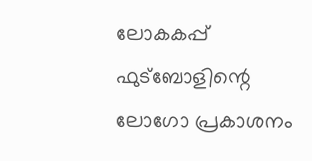ലോകകപ്പ് ഫുട്ബോളിന്റെ ലോഗോ പ്രകാശനം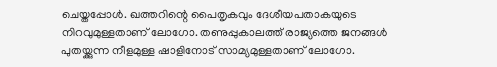ചെയ്തപ്പോൾ. ഖത്തറിന്റെ പൈതൃകവും ദേശീയപതാകയുടെ നിറവുമുള്ളതാണ് ലോഗോ. തണുപ്പുകാലത്ത് രാജ്യത്തെ ജനങ്ങൾ പുതയ്ക്കുന്ന നീളമുള്ള ഷാളിനോട് സാമ്യമുള്ളതാണ് ലോഗോ.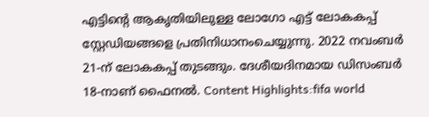എട്ടിന്റെ ആകൃതിയിലുള്ള ലോഗോ എട്ട് ലോകകപ്പ് സ്റ്റേഡിയങ്ങളെ പ്രതിനിധാനംചെയ്യുന്നു. 2022 നവംബർ 21-ന് ലോകകപ്പ് തുടങ്ങും. ദേശീയദിനമായ ഡിസംബർ 18-നാണ് ഫൈനൽ. Content Highlights:fifa world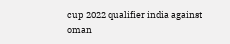cup 2022 qualifier india against oman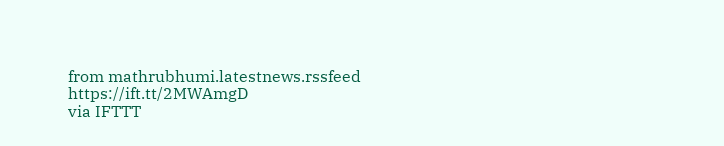from mathrubhumi.latestnews.rssfeed https://ift.tt/2MWAmgD
via IFTTT